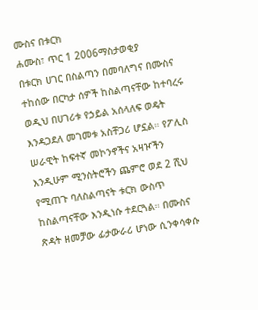ሙስና በቱርክ
ሐሙስ፣ ጥር 1 2006ማስታወቂያ
በቱርክ ሀገር በስልጣን በመባለግና በሙስና ተከሰው በርካታ ሰዎች ከስልጣናቸው ከተባረሩ ወዲህ በሀገሪቱ የኃይል አሰላለፍ ወዴት እንዳጋደለ መገመቱ አስቸጋሪ ሆኗል። የፖሊስ ሠራዊት ከፍተኛ መኮንኖችና አዛዦችን እንዲሁም ሚንስትሮችን ጨምሮ ወደ 2 ሺህ የሚጠጉ ባለስልጣናት ቱርክ ውስጥ ከስልጣናቸው እንዲነሱ ተደርጓል። በሙስና ጽዳት ዘመቻው ፊታውራሪ ሆነው ሲንቀሳቀሱ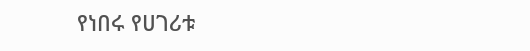የነበሩ የሀገሪቱ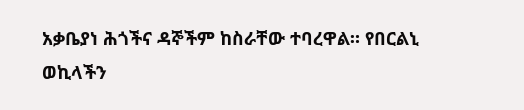አቃቤያነ ሕጎችና ዳኞችም ከስራቸው ተባረዋል። የበርልኒ ወኪላችን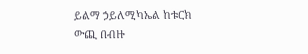ይልማ ኃይለሚካኤል ከቱርክ ውጪ በብዙ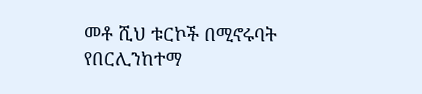መቶ ሺህ ቱርኮች በሚኖሩባት የበርሊንከተማ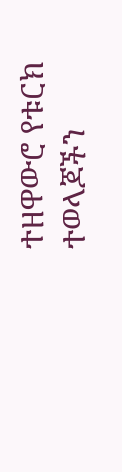ተዘዋውሮ የቱርክ ተወላጆችን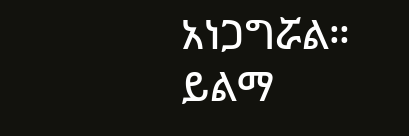አነጋግሯል።
ይልማ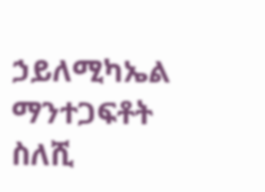ኃይለሚካኤል
ማንተጋፍቶት ስለሺ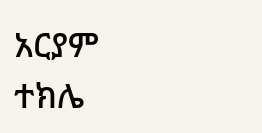አርያም ተክሌ